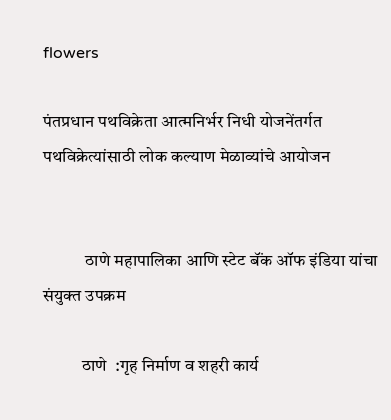flowers

पंतप्रधान पथविक्रेता आत्मनिर्भर निधी योजनेंतर्गत पथविक्रेत्यांसाठी लोक कल्याण मेळाव्यांचे आयोजन


            ठाणे महापालिका आणि स्टेट बॅंक ऑफ इंडिया यांचा संयुक्त उपक्रम

           ठाणे  :गृह निर्माण व शहरी कार्य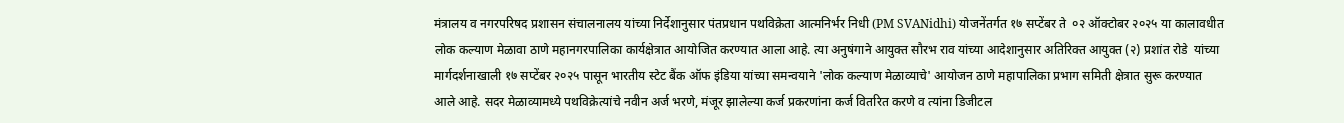मंत्रालय व नगरपरिषद प्रशासन संचालनालय यांच्या निर्देशानुसार पंतप्रधान पथविक्रेता आत्मनिर्भर निधी (PM SVANidhi) योजनेंतर्गत १७ सप्टेंबर ते  ०२ ऑक्टोबर २०२५ या कालावधीत लोक कल्याण मेळावा ठाणे महानगरपालिका कार्यक्षेत्रात आयोजित करण्यात आला आहे. त्या अनुषंगाने आयुक्त सौरभ राव यांच्या आदेशानुसार अतिरिक्त आयुक्त (२) प्रशांत रोडे  यांच्या मार्गदर्शनाखाली १७ सप्टेंबर २०२५ पासून भारतीय स्टेट बैंक ऑफ इंडिया यांच्या समन्वयाने 'लोक कल्याण मेळाव्याचे' आयोजन ठाणे महापालिका प्रभाग समिती क्षेत्रात सुरू करण्यात आले आहे. सदर मेळाव्यामध्ये पथविक्रेत्यांचे नवीन अर्ज भरणे, मंजूर झालेल्या कर्ज प्रकरणांना कर्ज वितरित करणे व त्यांना डिजीटल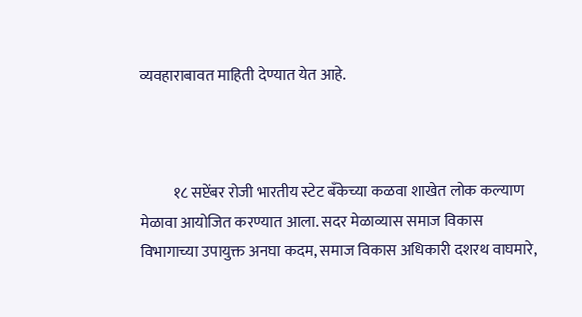व्यवहाराबावत माहिती देण्यात येत आहे.



           १८ सप्टेंबर रोजी भारतीय स्टेट बँकेच्या कळवा शाखेत लोक कल्याण मेळावा आयोजित करण्यात आला. सदर मेळाव्यास समाज विकास विभागाच्या उपायुक्त अनघा कदम, समाज विकास अधिकारी दशरथ वाघमारे,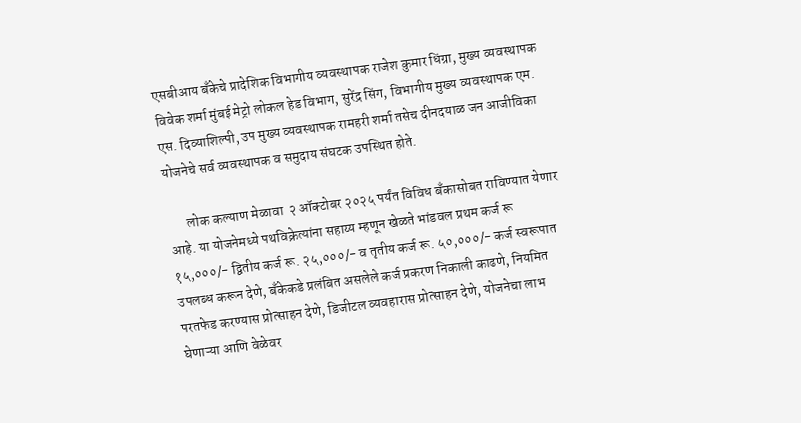एसबीआय बँकेचे प्रादेशिक विभागीय व्यवस्थापक राजेश कुमार धिंग्रा, मुख्य व्यवस्थापक विवेक शर्मा मुंबई मेट्रो लोकल हेड विभाग, सुरेंद्र सिंग, विभागीय मुख्य व्यवस्थापक एम. एस. दिव्याशिल्पी, उप मुख्य व्यवस्थापक रामहरी शर्मा तसेच दीनदयाळ जन आजीविका योजनेचे सर्व व्यवस्थापक व समुदाय संघटक उपस्थित होते.

       लोक कल्याण मेळावा  २ ऑक्टोबर २०२५ पर्यंत विविध बँकासोबत राविण्यात येणार आहे. या योजनेमध्ये पथविक्रेत्यांना सहाय्य म्हणून खेळते भांडवल प्रथम कर्ज रू १५,०००/- द्वितीय कर्ज रू. २५,०००/- व तृतीय कर्ज रू. ५०,०००/- कर्ज स्वरूपात उपलब्ध करून देणे, बँकेकडे प्रलंबित असलेले कर्ज प्रकरण निकाली काढणे, नियमित परतफेड करण्यास प्रोत्साहन देणे, डिजीटल व्यवहारास प्रोत्साहन देणे, योजनेचा लाभ घेणाऱ्या आणि वेळेवर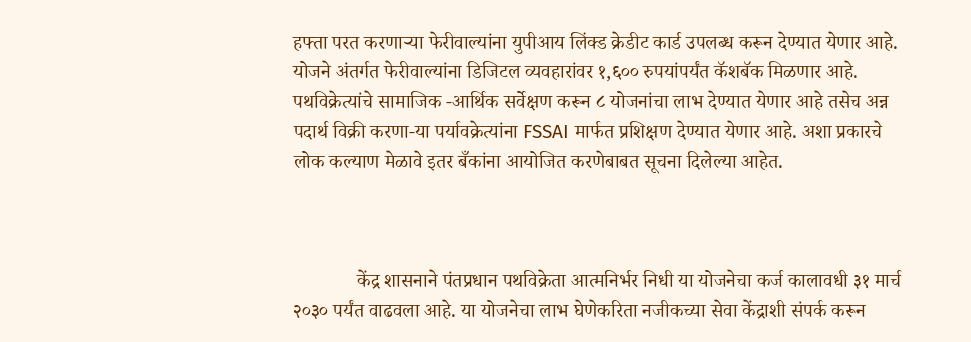हफ्ता परत करणाऱ्या फेरीवाल्यांना युपीआय लिंक्ड क्रेडीट कार्ड उपलब्ध करून देण्यात येणार आहे. योजने अंतर्गत फेरीवाल्यांना डिजिटल व्यवहारांवर १,६०० रुपयांपर्यंत कॅशबॅक मिळणार आहे. पथविक्रेत्यांचे सामाजिक -आर्थिक सर्वेक्षण करून ८ योजनांचा लाभ देण्यात येणार आहे तसेच अन्न पदार्थ विक्री करणा-या पर्यावक्रेत्यांना FSSAI मार्फत प्रशिक्षण देण्यात येणार आहे. अशा प्रकारचे लोक कल्याण मेळावे इतर बँकांना आयोजित करणेबाबत सूचना दिलेल्या आहेत.



             केंद्र शासनाने पंतप्रधान पथविक्रेता आत्मनिर्भर निधी या योजनेचा कर्ज कालावधी ३१ मार्च २०३० पर्यंत वाढवला आहे. या योजनेचा लाभ घेणेकरिता नजीकच्या सेवा केंद्राशी संपर्क करून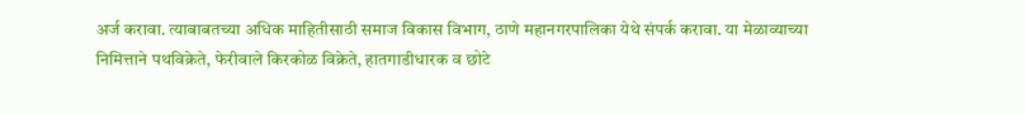अर्ज करावा. त्याबाबतच्या अधिक माहितीसाठी समाज विकास विभाग, ठाणे महानगरपालिका येथे संपर्क करावा. या मेळाव्याच्या निमित्ताने पथविक्रेते, फेरीवाले किरकोळ विक्रेते, हातगाडीधारक व छोटे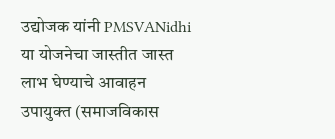उद्योजक यांनी PMSVANidhi या योजनेचा जास्तीत जास्त लाभ घेण्याचे आवाहन उपायुक्त (समाजविकास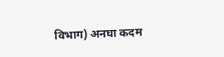विभाग) अनघा कदम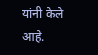यांनी केले आहे.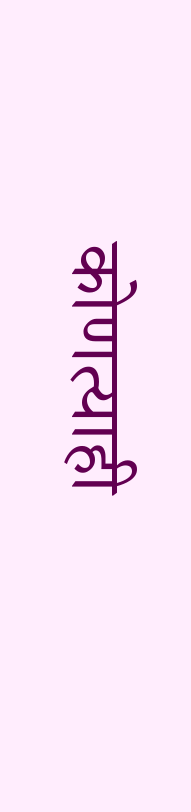कोणत्याही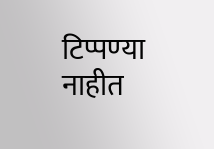टिप्पण्‍या नाहीत